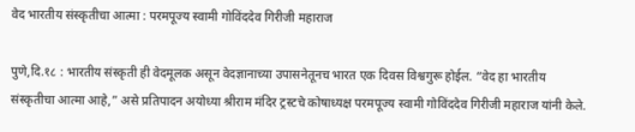वेद भारतीय संस्कृतीचा आत्मा : परमपूज्य स्वामी गोविंददेव गिरीजी महाराज

पुणे,दि.१८ : भारतीय संस्कृती ही वेदमूलक असून वेदज्ञानाच्या उपासनेतूनच भारत एक दिवस विश्वगुरू होईल. “वेद हा भारतीय संस्कृतीचा आत्मा आहे,” असे प्रतिपादन अयोध्या श्रीराम मंदिर ट्रस्टचे कोषाध्यक्ष परमपूज्य स्वामी गोविंददेव गिरीजी महाराज यांनी केले.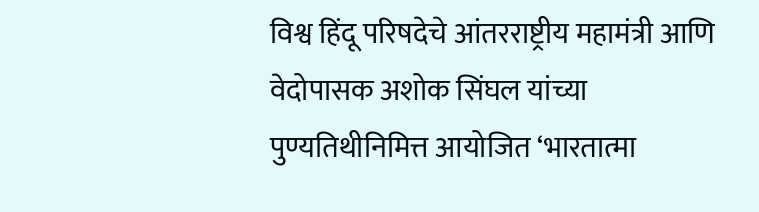विश्व हिंदू परिषदेचे आंतरराष्ट्रीय महामंत्री आणि वेदोपासक अशोक सिंघल यांच्या पुण्यतिथीनिमित्त आयोजित ‘भारतात्मा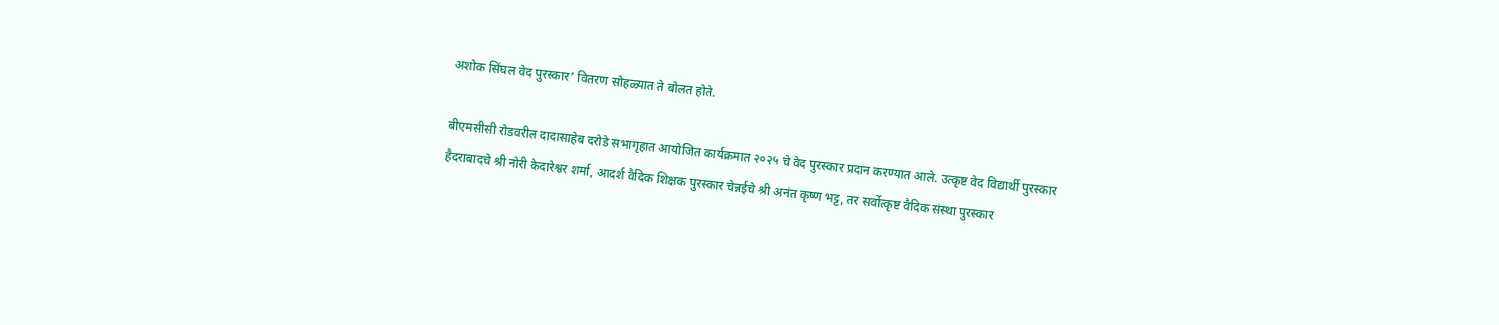अशोक सिंघल वेद पुरस्कार’ वितरण सोहळ्यात ते बोलत होते.

बीएमसीसी रोडवरील दादासाहेब दरोडे सभागृहात आयोजित कार्यक्रमात २०२५ चे वेद पुरस्कार प्रदान करण्यात आले. उत्कृष्ट वेद विद्यार्थी पुरस्कार हैदराबादचे श्री नोरी केदारेश्वर शर्मा, आदर्श वैदिक शिक्षक पुरस्कार चेन्नईचे श्री अनंत कृष्ण भट्ट, तर सर्वोत्कृष्ट वैदिक संस्था पुरस्कार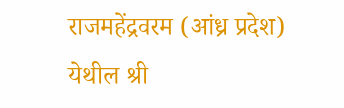राजमहेंद्रवरम (आंध्र प्रदेश) येथील श्री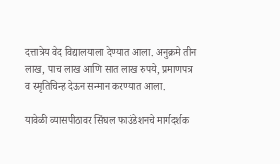दत्तात्रेय वेद विद्यालयाला देण्यात आला. अनुक्रमे तीन लाख, पाच लाख आणि सात लाख रुपये, प्रमाणपत्र व स्मृतिचिन्ह देऊन सन्मान करण्यात आला.

यावेळी व्यासपीठावर सिंघल फाउंडेशनचे मार्गदर्शक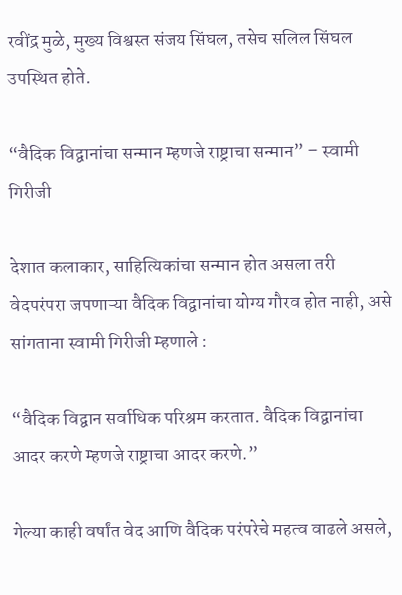रवींद्र मुळे, मुख्य विश्वस्त संजय सिंघल, तसेच सलिल सिंघल उपस्थित होते.

“वैदिक विद्वानांचा सन्मान म्हणजे राष्ट्राचा सन्मान” – स्वामी गिरीजी

देशात कलाकार, साहित्यिकांचा सन्मान होत असला तरी वेदपरंपरा जपणाऱ्या वैदिक विद्वानांचा योग्य गौरव होत नाही, असे सांगताना स्वामी गिरीजी म्हणाले :

“वैदिक विद्वान सर्वाधिक परिश्रम करतात. वैदिक विद्वानांचा आदर करणे म्हणजे राष्ट्राचा आदर करणे.”

गेल्या काही वर्षांत वेद आणि वैदिक परंपरेचे महत्व वाढले असले,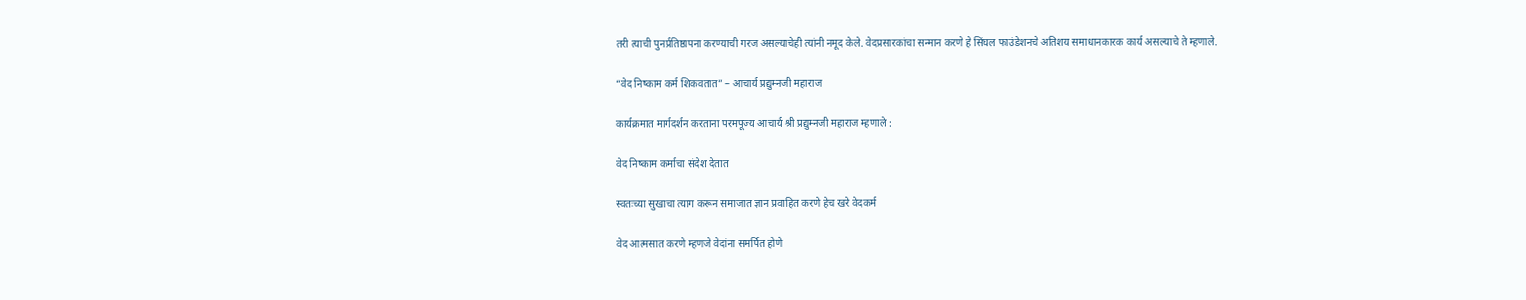तरी त्याची पुनर्प्रतिष्ठापना करण्याची गरज असल्याचेही त्यांनी नमूद केले. वेदप्रसारकांचा सन्मान करणे हे सिंघल फाउंडेशनचे अतिशय समाधानकारक कार्य असल्याचे ते म्हणाले.

“वेद निष्काम कर्म शिकवतात” – आचार्य प्रद्युम्नजी महाराज

कार्यक्रमात मार्गदर्शन करताना परमपूज्य आचार्य श्री प्रद्युम्नजी महाराज म्हणाले :

वेद निष्काम कर्माचा संदेश देतात

स्वतःच्या सुखाचा त्याग करून समाजात ज्ञान प्रवाहित करणे हेच खरे वेदकर्म

वेद आत्मसात करणे म्हणजे वेदांना समर्पित होणे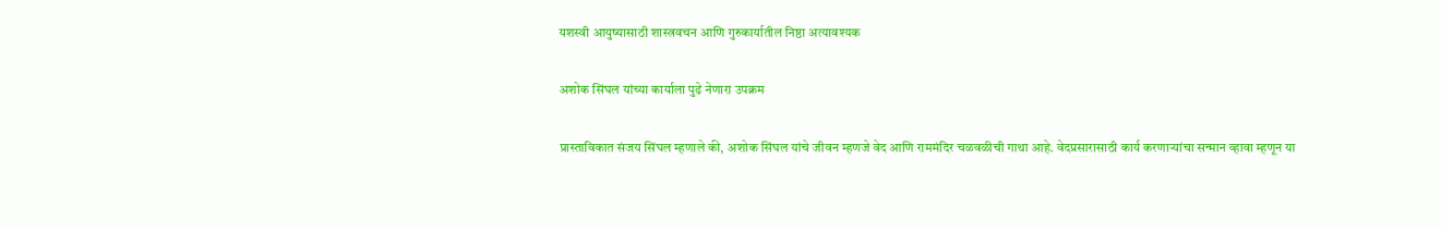यशस्वी आयुष्यासाठी शास्त्रवचन आणि गुरुकार्यातील निष्ठा अत्यावश्यक

अशोक सिंघल यांच्या कार्याला पुढे नेणारा उपक्रम

प्रास्ताविकात संजय सिंघल म्हणाले की, अशोक सिंघल यांचे जीवन म्हणजे वेद आणि राममंदिर चळवळीची गाथा आहे. वेदप्रसारासाठी कार्य करणाऱ्यांचा सन्मान व्हावा म्हणून या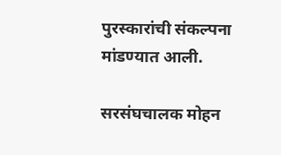पुरस्कारांची संकल्पना मांडण्यात आली.

सरसंघचालक मोहन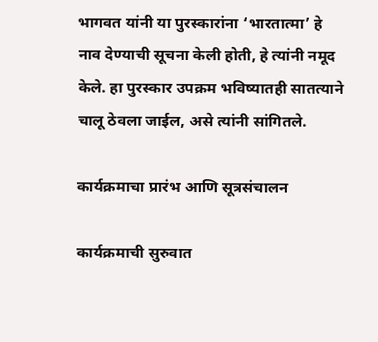भागवत यांनी या पुरस्कारांना ‘भारतात्मा’ हे नाव देण्याची सूचना केली होती, हे त्यांनी नमूद केले. हा पुरस्कार उपक्रम भविष्यातही सातत्याने चालू ठेवला जाईल, असे त्यांनी सांगितले.

कार्यक्रमाचा प्रारंभ आणि सूत्रसंचालन

कार्यक्रमाची सुरुवात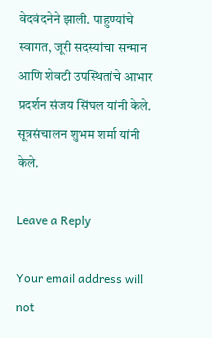वेदवंदनेने झाली. पाहुण्यांचे स्वागत, जूरी सदस्यांचा सन्मान आणि शेवटी उपस्थितांचे आभार प्रदर्शन संजय सिंघल यांनी केले. सूत्रसंचालन शुभम शर्मा यांनी केले.

Leave a Reply

Your email address will not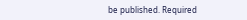be published. Required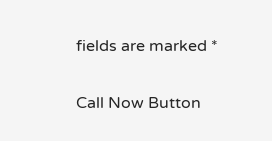fields are marked *

Call Now Button